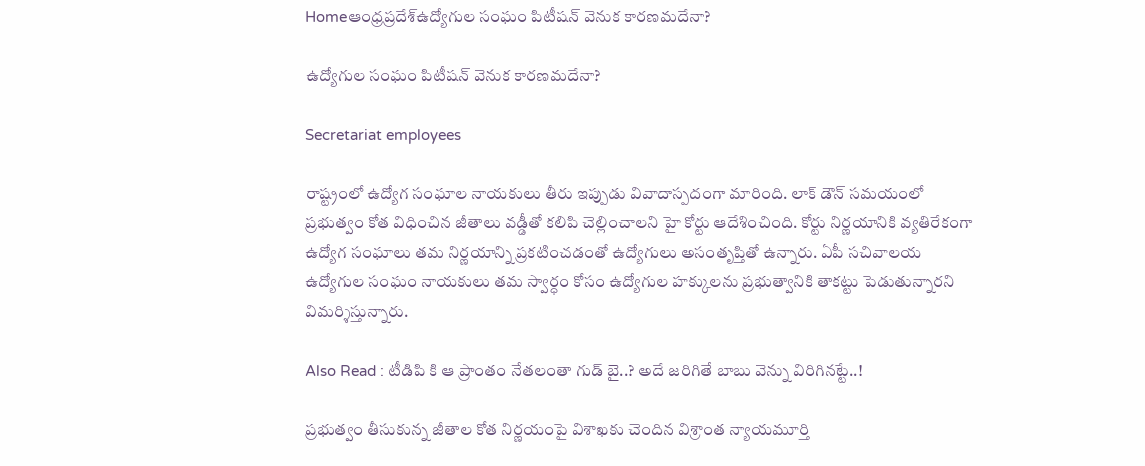Homeఆంధ్రప్రదేశ్‌ఉద్యోగుల సంఘం పిటీషన్ వెనుక కారణమదేనా?

ఉద్యోగుల సంఘం పిటీషన్ వెనుక కారణమదేనా?

Secretariat employees

రాష్ట్రంలో ఉద్యోగ సంఘాల నాయకులు తీరు ఇప్పుడు వివాదాస్పదంగా మారింది. లాక్ డౌన్ సమయంలో ప్రభుత్వం కోత విధించిన జీతాలు వడ్డీతో కలిపి చెల్లించాలని హై కోర్టు ఆదేశించింది. కోర్టు నిర్ణయానికి వ్యతిరేకంగా ఉద్యోగ సంఘాలు తమ నిర్ణయాన్ని ప్రకటించడంతో ఉద్యోగులు అసంతృప్తితో ఉన్నారు. ఏపీ సచివాలయ ఉద్యోగుల సంఘం నాయకులు తమ స్వార్ధం కోసం ఉద్యోగుల హక్కులను ప్రభుత్వానికి తాకట్టు పెడుతున్నారని విమర్శిస్తున్నారు.

Also Read : టీడిపి కి ఆ ప్రాంతం నేతలంతా గుడ్ బై..? అదే జరిగితే బాబు వెన్ను విరిగినట్టే..!

ప్రభుత్వం తీసుకున్న జీతాల కోత నిర్ణయంపై విశాఖకు చెందిన విశ్రాంత న్యాయమూర్తి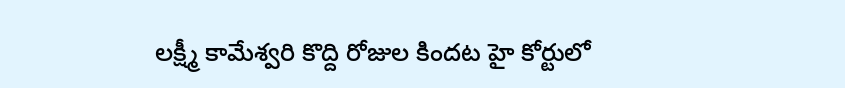లక్ష్మీ కామేశ్వరి కొద్ది రోజుల కిందట హై కోర్టులో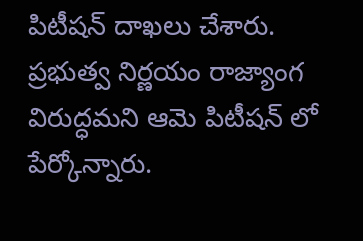పిటీషన్ దాఖలు చేశారు. ప్రభుత్వ నిర్ణయం రాజ్యాంగ విరుద్ధమని ఆమె పిటీషన్ లో పేర్కోన్నారు.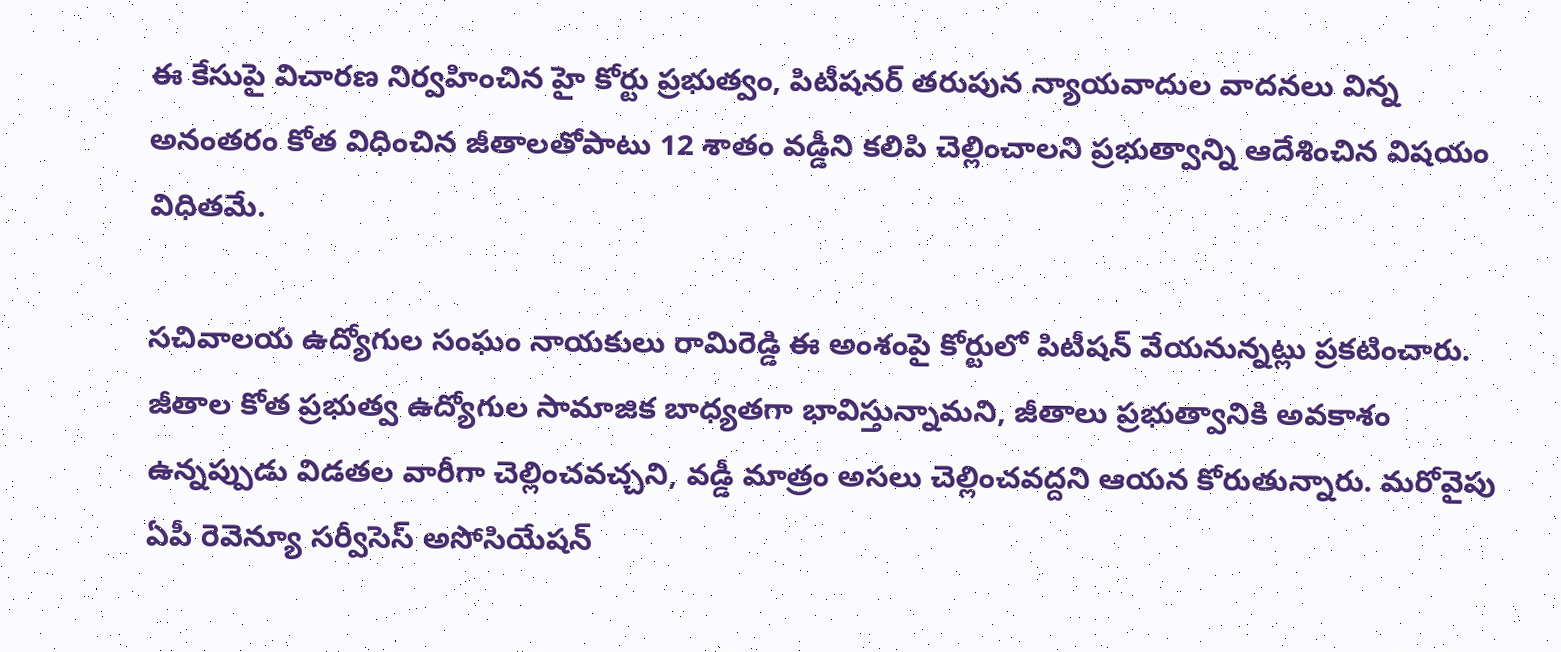ఈ కేసుపై విచారణ నిర్వహించిన హై కోర్టు ప్రభుత్వం, పిటీషనర్ తరుపున న్యాయవాదుల వాదనలు విన్న అనంతరం కోత విధించిన జీతాలతోపాటు 12 శాతం వడ్డీని కలిపి చెల్లించాలని ప్రభుత్వాన్ని ఆదేశించిన విషయం విధితమే.

సచివాలయ ఉద్యోగుల సంఘం నాయకులు రామిరెడ్డి ఈ అంశంపై కోర్టులో పిటీషన్ వేయనున్నట్లు ప్రకటించారు. జీతాల కోత ప్రభుత్వ ఉద్యోగుల సామాజిక బాధ్యతగా భావిస్తున్నామని, జీతాలు ప్రభుత్వానికి అవకాశం ఉన్నప్పుడు విడతల వారీగా చెల్లించవచ్చని, వడ్డీ మాత్రం అసలు చెల్లించవద్దని ఆయన కోరుతున్నారు. మరోవైపు ఏపీ రెవెన్యూ సర్వీసెస్ అసోసియేషన్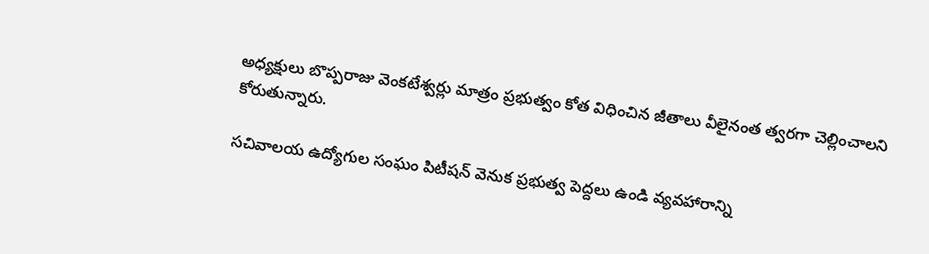అధ్యక్షులు బొప్పరాజు వెంకటేశ్వర్లు మాత్రం ప్రభుత్వం కోత విధించిన జీతాలు వీలైనంత త్వరగా చెల్లించాలని కోరుతున్నారు.

సచివాలయ ఉద్యోగుల సంఘం పిటీషన్ వెనుక ప్రభుత్వ పెద్దలు ఉండి వ్యవహారాన్ని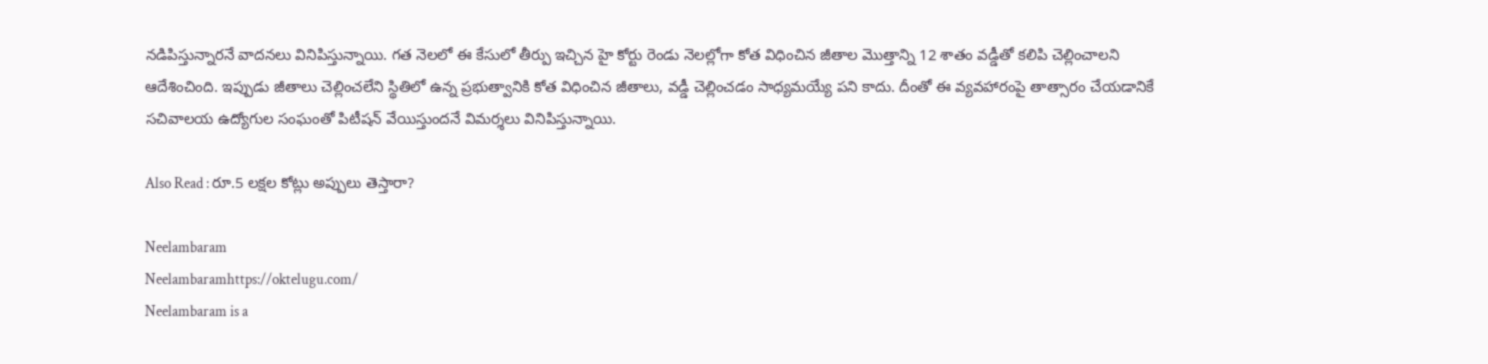నడిపిస్తున్నారనే వాదనలు వినిపిస్తున్నాయి. గత నెలలో ఈ కేసులో తీర్పు ఇచ్చిన హై కోర్టు రెండు నెలల్లోగా కోత విధించిన జీతాల మొత్తాన్ని 12 శాతం వడ్డీతో కలిపి చెల్లించాలని ఆదేశించింది. ఇప్పుడు జీతాలు చెల్లించలేని స్థితిలో ఉన్న ప్రభుత్వానికి కోత విధించిన జీతాలు, వడ్డీ చెల్లించడం సాధ్యమయ్యే పని కాదు. దీంతో ఈ వ్యవహారంపై తాత్సారం చేయడానికే సచివాలయ ఉద్యోగుల సంఘంతో పిటీషన్ వేయిస్తుందనే విమర్శలు వినిపిస్తున్నాయి.

Also Read : రూ.5 లక్షల కోట్లు అప్పులు తెస్తారా?

Neelambaram
Neelambaramhttps://oktelugu.com/
Neelambaram is a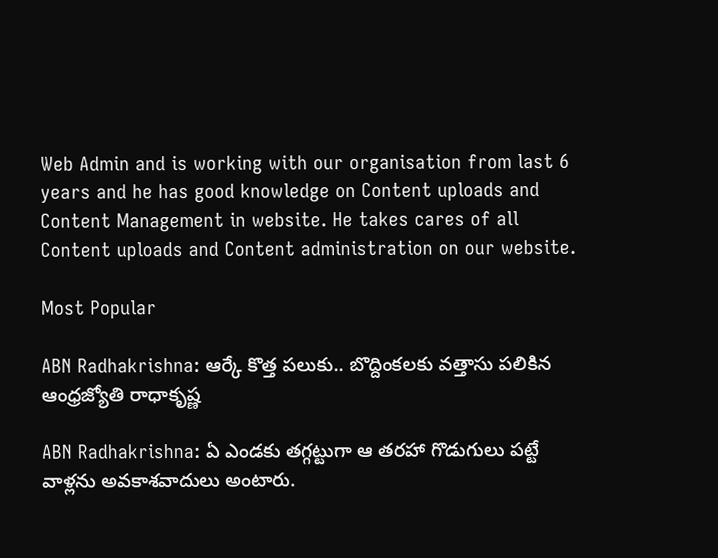Web Admin and is working with our organisation from last 6 years and he has good knowledge on Content uploads and Content Management in website. He takes cares of all Content uploads and Content administration on our website.

Most Popular

ABN Radhakrishna: ఆర్కే కొత్త పలుకు.. బొద్దింకలకు వత్తాసు పలికిన ఆంధ్రజ్యోతి రాధాకృష్ణ

ABN Radhakrishna: ఏ ఎండకు తగ్గట్టుగా ఆ తరహా గొడుగులు పట్టే వాళ్లను అవకాశవాదులు అంటారు.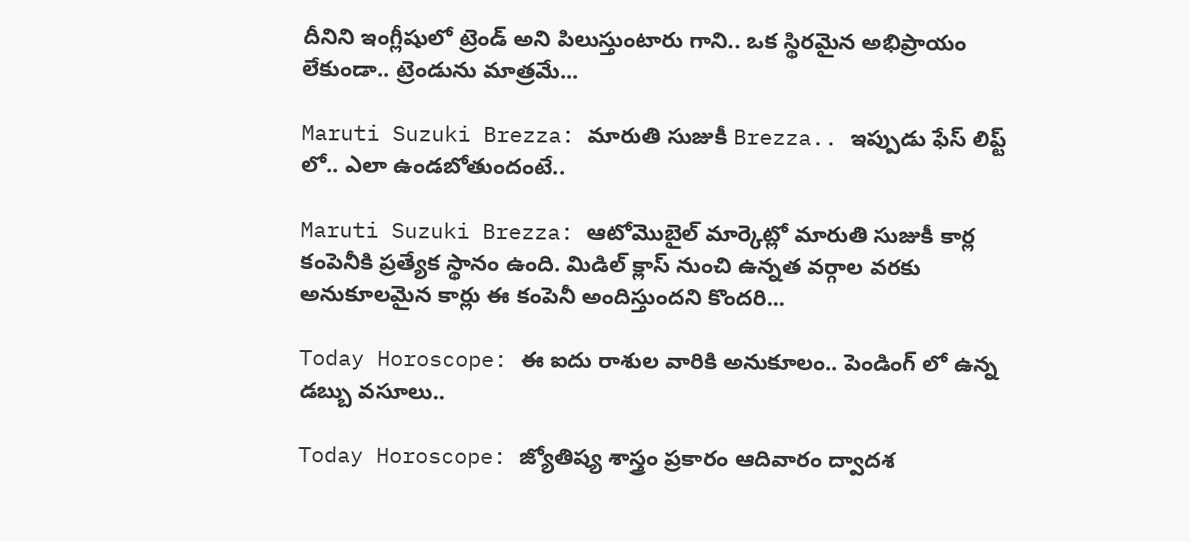దీనిని ఇంగ్లీషులో ట్రెండ్ అని పిలుస్తుంటారు గాని.. ఒక స్థిరమైన అభిప్రాయం లేకుండా.. ట్రెండును మాత్రమే...

Maruti Suzuki Brezza: మారుతి సుజుకీ Brezza.. ఇప్పుడు ఫేస్ లిప్ట్ లో.. ఎలా ఉండబోతుందంటే..

Maruti Suzuki Brezza: ఆటోమొబైల్ మార్కెట్లో మారుతి సుజుకీ కార్ల కంపెనీకి ప్రత్యేక స్థానం ఉంది. మిడిల్ క్లాస్ నుంచి ఉన్నత వర్గాల వరకు అనుకూలమైన కార్లు ఈ కంపెనీ అందిస్తుందని కొందరి...

Today Horoscope: ఈ ఐదు రాశుల వారికి అనుకూలం.. పెండింగ్ లో ఉన్న డబ్బు వసూలు..

Today Horoscope: జ్యోతిష్య శాస్త్రం ప్రకారం ఆదివారం ద్వాదశ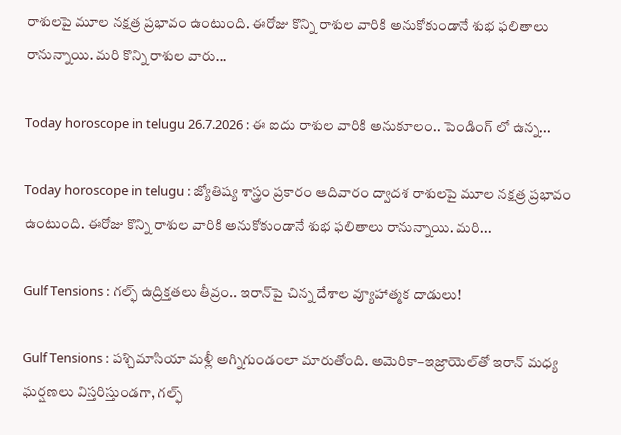రాశులపై మూల నక్షత్ర ప్రభావం ఉంటుంది. ఈరోజు కొన్ని రాశుల వారికి అనుకోకుండానే శుభ ఫలితాలు రానున్నాయి. మరి కొన్ని రాశుల వారు...

Today horoscope in telugu 26.7.2026 : ఈ ఐదు రాశుల వారికి అనుకూలం.. పెండింగ్ లో ఉన్న...

Today horoscope in telugu : జ్యోతిష్య శాస్త్రం ప్రకారం ఆదివారం ద్వాదశ రాశులపై మూల నక్షత్ర ప్రభావం ఉంటుంది. ఈరోజు కొన్ని రాశుల వారికి అనుకోకుండానే శుభ ఫలితాలు రానున్నాయి. మరి...

Gulf Tensions : గల్ఫ్‌ ఉద్రిక్తతలు తీవ్రం.. ఇరాన్‌పై చిన్న దేశాల వ్యూహాత్మక దాడులు!

Gulf Tensions : పశ్చిమాసియా మళ్లీ అగ్నిగుండంలా మారుతోంది. అమెరికా–ఇజ్రాయెల్‌తో ఇరాన్‌ మధ్య ఘర్షణలు విస్తరిస్తుండగా, గల్ఫ్‌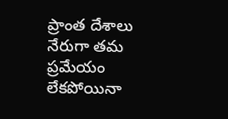ప్రాంత దేశాలు నేరుగా తమ ప్రమేయం లేకపోయినా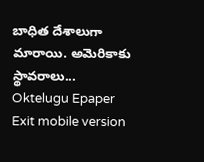బాధిత దేశాలుగా మారాయి. అమెరికాకు స్థావరాలు...
Oktelugu Epaper
Exit mobile version